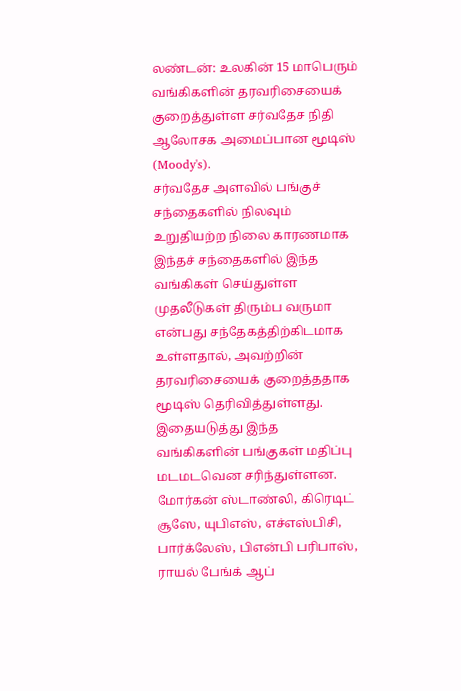லண்டன்: உலகின் 15 மாபெரும் வங்கிகளின் தரவரிசையைக் குறைத்துள்ள சர்வதேச நிதி ஆலோசக அமைப்பான மூடிஸ் (Moody's).
சர்வதேச அளவில் பங்குச் சந்தைகளில் நிலவும் உறுதியற்ற நிலை காரணமாக இந்தச் சந்தைகளில் இந்த வங்கிகள் செய்துள்ள முதலீடுகள் திரும்ப வருமா என்பது சந்தேகத்திற்கிடமாக உள்ளதால், அவற்றின் தரவரிசையைக் குறைத்ததாக மூடிஸ் தெரிவித்துள்ளது.
இதையடுத்து இந்த வங்கிகளின் பங்குகள் மதிப்பு மடமடவென சரிந்துள்ளன.
மோர்கன் ஸ்டாண்லி, கிரெடிட் சூஸே, யுபிஎஸ், எச்எஸ்பிசி, பார்க்லேஸ், பிஎன்பி பரிபாஸ், ராயல் பேங்க் ஆப்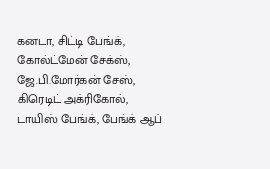கனடா, சிட்டி பேங்க், கோல்ட்மேன் சேக்ஸ், ஜே.பி.மோர்கன் சேஸ், கிரெடிட் அக்ரிகோல், டாயிஸ் பேங்க், பேங்க் ஆப்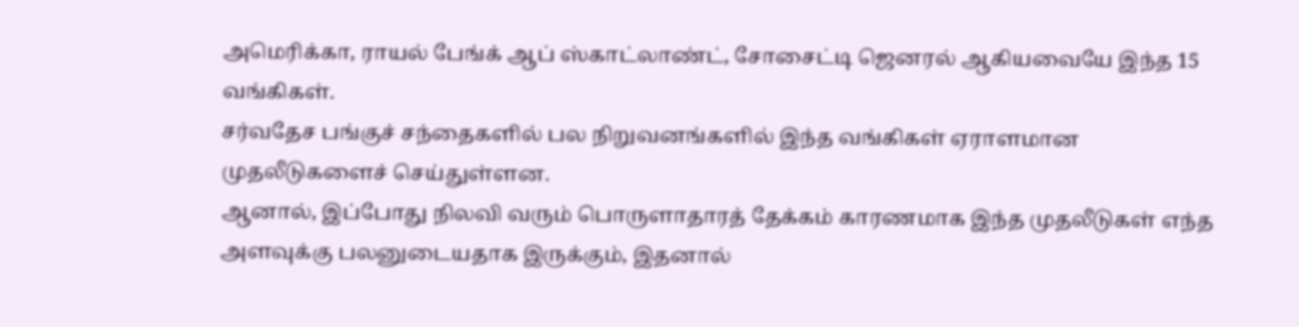அமெரிக்கா, ராயல் பேங்க் ஆப் ஸ்காட்லாண்ட், சோசைட்டி ஜெனரல் ஆகியவையே இந்த 15 வங்கிகள்.
சர்வதேச பங்குச் சந்தைகளில் பல நிறுவனங்களில் இந்த வங்கிகள் ஏராளமான முதலீடுகளைச் செய்துள்ளன.
ஆனால், இப்போது நிலவி வரும் பொருளாதாரத் தேக்கம் காரணமாக இந்த முதலீடுகள் எந்த அளவுக்கு பலனுடையதாக இருக்கும், இதனால்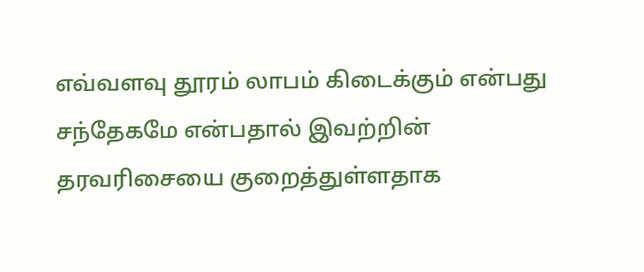எவ்வளவு தூரம் லாபம் கிடைக்கும் என்பது சந்தேகமே என்பதால் இவற்றின் தரவரிசையை குறைத்துள்ளதாக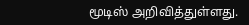மூடிஸ் அறிவித்துள்ளது.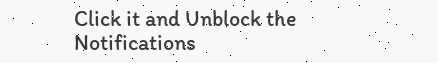Click it and Unblock the Notifications